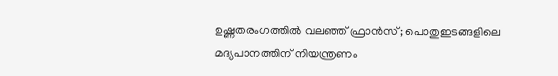ഉഷ്ണതരംഗത്തിൽ വലഞ്ഞ് ഫ്രാൻസ്; പൊതുഇടങ്ങളിലെ മദ്യപാനത്തിന് നിയന്ത്രണം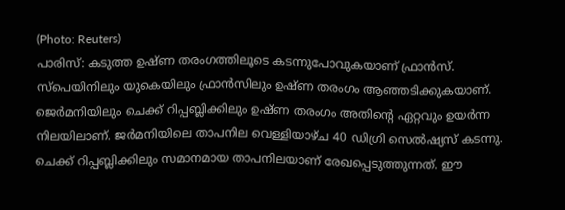(Photo: Reuters)
പാരിസ്: കടുത്ത ഉഷ്ണ തരംഗത്തിലൂടെ കടന്നുപോവുകയാണ് ഫ്രാൻസ്. സ്പെയിനിലും യുകെയിലും ഫ്രാൻസിലും ഉഷ്ണ തരംഗം ആഞ്ഞടിക്കുകയാണ്. ജെർമനിയിലും ചെക്ക് റിപ്പബ്ലിക്കിലും ഉഷ്ണ തരംഗം അതിന്റെ ഏറ്റവും ഉയർന്ന നിലയിലാണ്. ജർമനിയിലെ താപനില വെള്ളിയാഴ്ച 40 ഡിഗ്രി സെൽഷ്യസ് കടന്നു. ചെക്ക് റിപ്പബ്ലിക്കിലും സമാനമായ താപനിലയാണ് രേഖപ്പെടുത്തുന്നത്. ഈ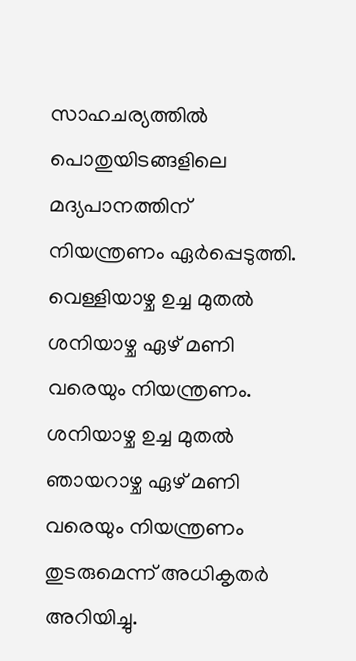സാഹചര്യത്തിൽ പൊതുയിടങ്ങളിലെ മദ്യപാനത്തിന് നിയന്ത്രണം ഏർപ്പെടുത്തി.
വെള്ളിയാഴ്ച ഉച്ച മുതൽ ശനിയാഴ്ച ഏഴ് മണി വരെയും നിയന്ത്രണം. ശനിയാഴ്ച ഉച്ച മുതൽ ഞായറാഴ്ച ഏഴ് മണി വരെയും നിയന്ത്രണം തുടരുമെന്ന് അധികൃതർ അറിയിച്ചു.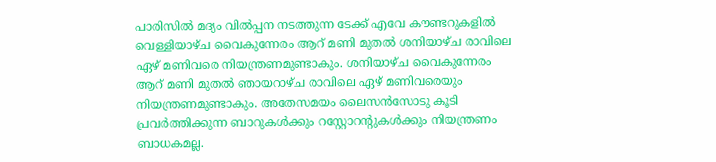പാരിസിൽ മദ്യം വിൽപ്പന നടത്തുന്ന ടേക്ക് എവേ കൗണ്ടറുകളിൽ വെള്ളിയാഴ്ച വൈകുന്നേരം ആറ് മണി മുതൽ ശനിയാഴ്ച രാവിലെ ഏഴ് മണിവരെ നിയന്ത്രണമുണ്ടാകും. ശനിയാഴ്ച വൈകുന്നേരം ആറ് മണി മുതൽ ഞായറാഴ്ച രാവിലെ ഏഴ് മണിവരെയും നിയന്ത്രണമുണ്ടാകും. അതേസമയം ലൈസൻസോടു കൂടി പ്രവർത്തിക്കുന്ന ബാറുകൾക്കും റസ്റ്റോറന്റുകൾക്കും നിയന്ത്രണം ബാധകമല്ല.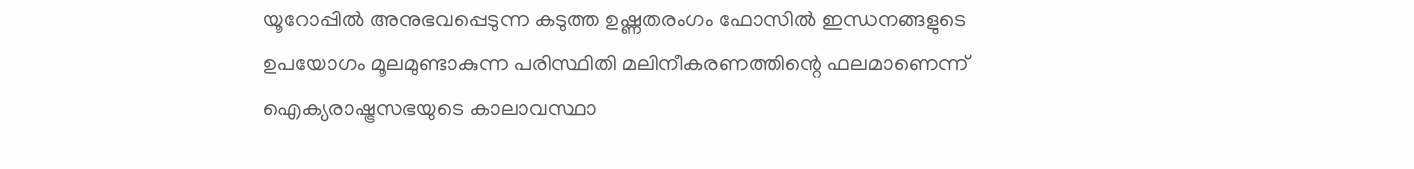യൂറോപ്പിൽ അനുഭവപ്പെടുന്ന കടുത്ത ഉഷ്ണതരംഗം ഫോസിൽ ഇന്ധനങ്ങളുടെ ഉപയോഗം മൂലമുണ്ടാകുന്ന പരിസ്ഥിതി മലിനീകരണത്തിന്റെ ഫലമാണെന്ന് ഐക്യരാഷ്ട്രസഭയുടെ കാലാവസ്ഥാ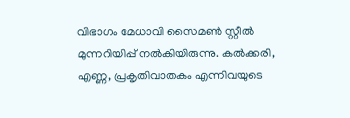വിഭാഗം മേധാവി സൈമൺ സ്റ്റീൽ മുന്നറിയിപ്പ് നൽകിയിരുന്നു. കൽക്കരി, എണ്ണ, പ്രകൃതിവാതകം എന്നിവയുടെ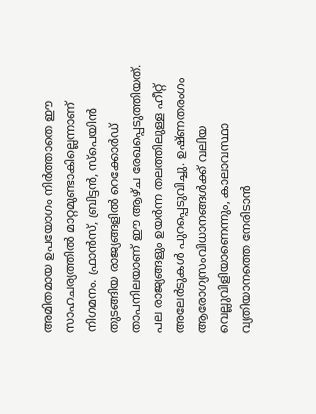അമിതമായ ഉപയോഗം നിർത്താതെ ഈ സാഹചര്യത്തിൽ മാറ്റമുണ്ടാകില്ലെന്നാണ് നിഗമനം. ഫ്രാൻസ്, ബ്രിട്ടൻ, സ്പെയിൻ തുടങ്ങിയ രാജ്യങ്ങളിൽ റെക്കോർഡ് താപനിലയാണ് ഈ ആഴ്ച രേഖപ്പെടുത്തിയത്. പല രാജ്യങ്ങളും ഉയർന്ന തലത്തിലുള്ള ഹീറ്റ് അലേർടുകൾ പുറപ്പെടുവിച്ചു. ഉഷ്ണതരംഗം ആരോഗ്യസംവിധാനങ്ങൾക്ക് വലിയ വെല്ലുവിളിയാണെന്നും, കാലാവസ്ഥാ വ്യതിയാനത്തെ നേരിടാൻ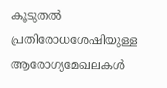കൂടുതൽ പ്രതിരോധശേഷിയുള്ള ആരോഗ്യമേഖലകൾ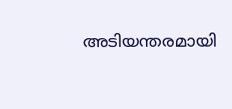അടിയന്തരമായി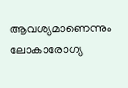ആവശ്യമാണെന്നും ലോകാരോഗ്യ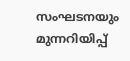സംഘടനയും മുന്നറിയിപ്പ്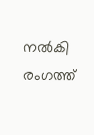നൽകി രംഗത്ത്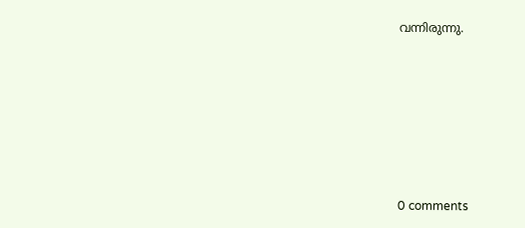വന്നിരുന്നു.










0 comments